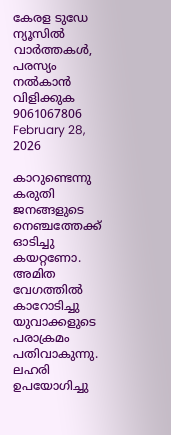കേരള ടുഡേ ന്യൂസിൽ വാർത്തകൾ, പരസ്യം നൽകാൻ വിളിക്കുക 9061067806
February 28, 2026

കാറുണ്ടെന്നു കരുതി ജനങ്ങളുടെ നെഞ്ചത്തേക്ക് ഓടിച്ചു കയറ്റണോ. അമിത വേഗത്തില്‍ കാറോടിച്ചു യുവാക്കളുടെ പരാക്രമം പതിവാകുന്നു. ലഹരി ഉപയോഗിച്ചു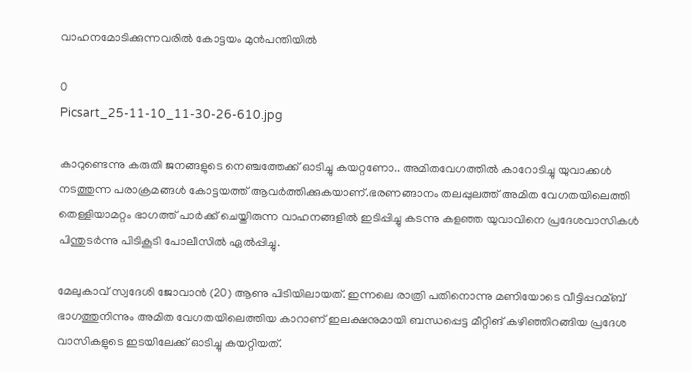വാഹനമോടിക്കുന്നവരില്‍ കോട്ടയം മുന്‍പന്തിയില്‍

0
Picsart_25-11-10_11-30-26-610.jpg

കാറുണ്ടെന്നു കരുതി ജനങ്ങളുടെ നെഞ്ചത്തേക്ക് ഓടിച്ചു കയറ്റണോ.. അമിതവേഗത്തില്‍ കാറോടിച്ചു യുവാക്കള്‍ നടത്തുന്ന പരാക്രമങ്ങള്‍ കോട്ടയത്ത് ആവര്‍ത്തിക്കുകയാണ്.ഭരണങ്ങാനം തലപ്പുലത്ത് അമിത വേഗതയിലെത്തി തെള്ളിയാമറ്റം ഭാഗത്ത് പാര്‍ക്ക് ചെയ്തിരുന്ന വാഹനങ്ങളില്‍ ഇടിപ്പിച്ചു കടന്നു കളഞ്ഞ യുവാവിനെ പ്രദേശവാസികള്‍ പിന്തുടര്‍ന്നു പിടികൂടി പോലീസില്‍ ഏല്‍പ്പിച്ചു.

മേലുകാവ് സ്വദേശി ജോവാന്‍ (20) ആണു പിടിയിലായത്. ഇന്നലെ രാത്രി പതിനൊന്നു മണിയോടെ വീട്ടിപ്പറമ്ബ് ഭാഗത്തുനിന്നും അമിത വേഗതയിലെത്തിയ കാറാണ് ഇലക്ഷനുമായി ബന്ധപ്പെട്ട മീറ്റിങ് കഴിഞ്ഞിറങ്ങിയ പ്രദേശ വാസികളുടെ ഇടയിലേക്ക് ഓടിച്ചു കയറ്റിയത്.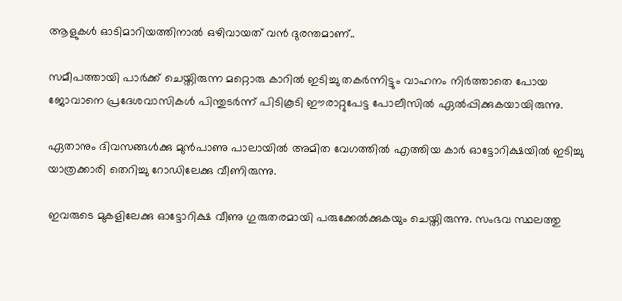ആളുകള്‍ ഓടിമാറിയത്തിനാല്‍ ഒഴിവായത് വന്‍ ദുരന്തമാണ്..

സമീപത്തായി പാര്‍ക്ക് ചെയ്തിരുന്ന മറ്റൊരു കാറില്‍ ഇടിച്ചു തകര്‍ന്നിട്ടും വാഹനം നിര്‍ത്താതെ പോയ ജോവാനെ പ്രദേശവാസികള്‍ പിന്തുടര്‍ന്ന് പിടികൂടി ഈരാറ്റുപേട്ട പോലീസില്‍ ഏല്‍പ്പിക്കുകയായിരുന്നു.

ഏതാനും ദിവസങ്ങള്‍ക്കു മുന്‍പാണു പാലായില്‍ അമിത വേഗത്തില്‍ എത്തിയ കാര്‍ ഓട്ടോറിക്ഷയില്‍ ഇടിച്ചു യാത്രക്കാരി തെറിച്ചു റോഡിലേക്കു വീണിരുന്നു.

ഇവരുടെ മുകളിലേക്കു ഓട്ടോറിക്ഷ വീണു ഗുരുതരമായി പരുക്കേല്‍ക്കുകയും ചെയ്തിരുന്നു. സംഭവ സ്ഥലത്തു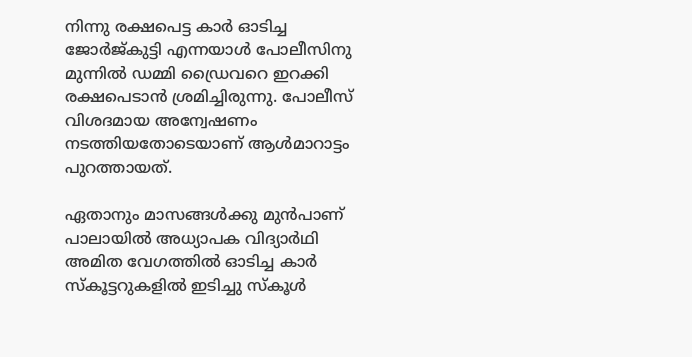നിന്നു രക്ഷപെട്ട കാര്‍ ഓടിച്ച ജോര്‍ജ്കുട്ടി എന്നയാള്‍ പോലീസിനു മുന്നില്‍ ഡമ്മി ഡ്രൈവറെ ഇറക്കി രക്ഷപെടാന്‍ ശ്രമിച്ചിരുന്നു. പോലീസ് വിശദമായ അന്വേഷണം നടത്തിയതോടെയാണ് ആള്‍മാറാട്ടം പുറത്തായത്.

ഏതാനും മാസങ്ങള്‍ക്കു മുന്‍പാണ് പാലായില്‍ അധ്യാപക വിദ്യാര്‍ഥി അമിത വേഗത്തില്‍ ഓടിച്ച കാര്‍ സ്‌കൂട്ടറുകളില്‍ ഇടിച്ചു സ്‌കൂള്‍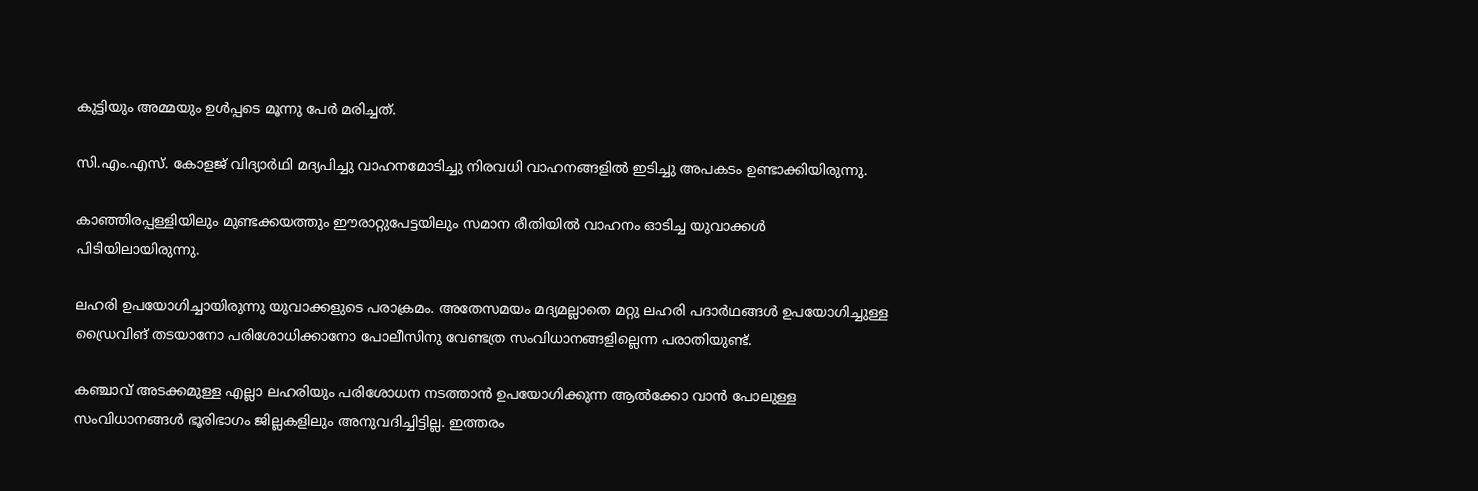കുട്ടിയും അമ്മയും ഉള്‍പ്പടെ മൂന്നു പേര്‍ മരിച്ചത്.

സി.എം.എസ്. കോളജ് വിദ്യാര്‍ഥി മദ്യപിച്ചു വാഹനമോടിച്ചു നിരവധി വാഹനങ്ങളില്‍ ഇടിച്ചു അപകടം ഉണ്ടാക്കിയിരുന്നു.

കാഞ്ഞിരപ്പള്ളിയിലും മുണ്ടക്കയത്തും ഈരാറ്റുപേട്ടയിലും സമാന രീതിയില്‍ വാഹനം ഓടിച്ച യുവാക്കള്‍ പിടിയിലായിരുന്നു.

ലഹരി ഉപയോഗിച്ചായിരുന്നു യുവാക്കളുടെ പരാക്രമം. അതേസമയം മദ്യമല്ലാതെ മറ്റു ലഹരി പദാര്‍ഥങ്ങള്‍ ഉപയോഗിച്ചുള്ള ഡ്രൈവിങ് തടയാനോ പരിശോധിക്കാനോ പോലീസിനു വേണ്ടത്ര സംവിധാനങ്ങളില്ലെന്ന പരാതിയുണ്ട്.

കഞ്ചാവ് അടക്കമുള്ള എല്ലാ ലഹരിയും പരിശോധന നടത്താന്‍ ഉപയോഗിക്കുന്ന ആല്‍ക്കോ വാന്‍ പോലുള്ള സംവിധാനങ്ങള്‍ ഭൂരിഭാഗം ജില്ലകളിലും അനുവദിച്ചിട്ടില്ല. ഇത്തരം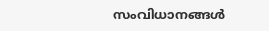സംവിധാനങ്ങള്‍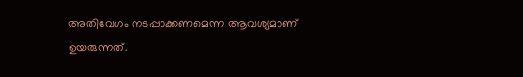അതിവേഗം നടപ്പാക്കണമെന്ന ആവശ്യമാണ് ഉയരുന്നത്.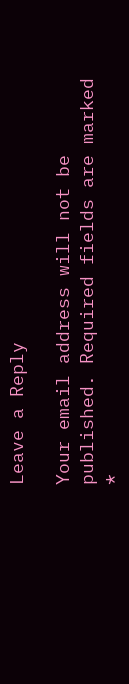Leave a Reply

Your email address will not be published. Required fields are marked *